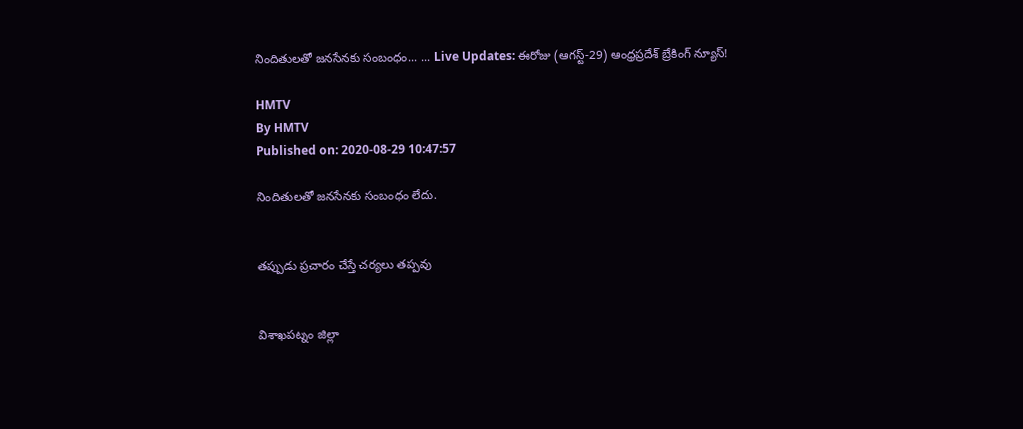నిందితులతో జనసేనకు సంబంధం... ... Live Updates: ఈరోజు (ఆగస్ట్-29) ఆంధ్రప్రదేశ్ బ్రేకింగ్ న్యూస్!

HMTV
By HMTV
Published on: 2020-08-29 10:47:57

నిందితులతో జనసేనకు సంబంధం లేదు.


తప్పుడు ప్రచారం చేస్తే చర్యలు తప్పవు


విశాఖపట్నం జిల్లా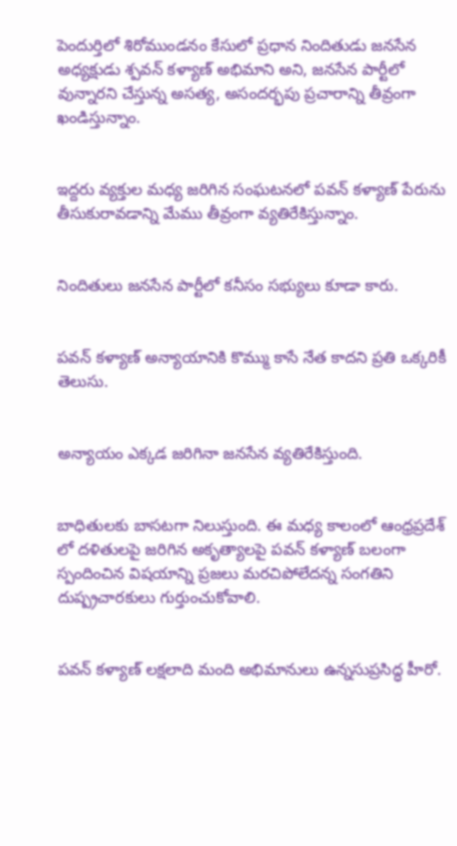పెందుర్తిలో శిరోముండనం కేసులో ప్రధాన నిందితుడు జనసేన అధ్యక్షుడు శ్పవన్ కళ్యాణ్ అభిమాని అని, జనసేన పార్టీలో వున్నారని చేస్తున్న అసత్య, అసందర్భపు ప్రచారాన్ని తీవ్రంగా ఖండిస్తున్నాం.


ఇద్దరు వ్యక్తుల మధ్య జరిగిన సంఘటనలో పవన్ కళ్యాణ్ పేరును తీసుకురావడాన్ని మేము తీవ్రంగా వ్యతిరేకిస్తున్నాం.


నిందితులు జనసేన పార్టీలో కనీసం సభ్యులు కూడా కారు.


పవన్ కళ్యాణ్ అన్యాయానికి కొమ్ము కాసే నేత కాదని ప్రతి ఒక్కరికీ తెలుసు.


అన్యాయం ఎక్కడ జరిగినా జనసేన వ్యతిరేకిస్తుంది.


బాధితులకు బాసటగా నిలుస్తుంది. ఈ మధ్య కాలంలో ఆంధ్రప్రదేశ్ లో దళితులపై జరిగిన అకృత్యాలపై పవన్ కళ్యాణ్ బలంగా స్పందించిన విషయాన్ని ప్రజలు మరచిపోలేదన్న సంగతిని దుష్ప్రచారకులు గుర్తుంచుకోవాలి.


పవన్ కళ్యాణ్ లక్షలాది మంది అభిమానులు ఉన్నసుప్రసిద్ధ హీరో.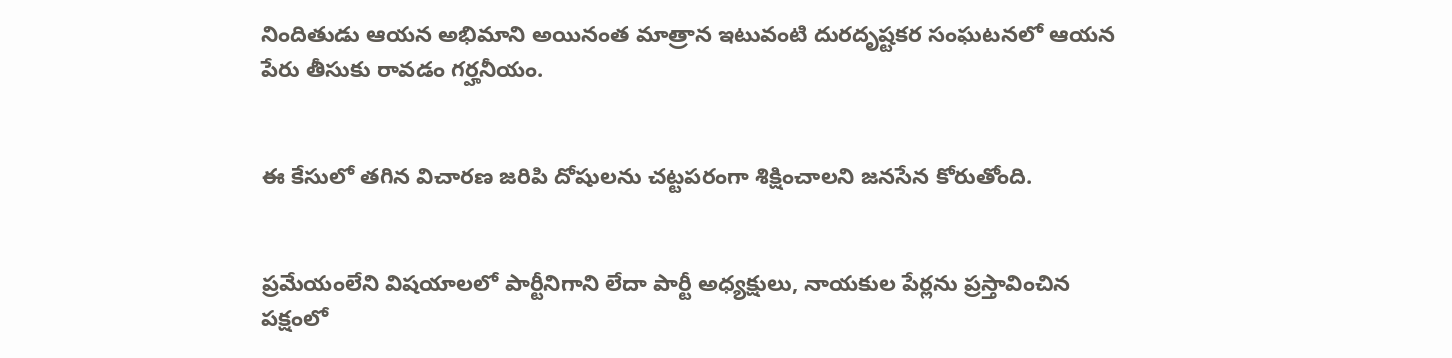నిందితుడు ఆయన అభిమాని అయినంత మాత్రాన ఇటువంటి దురదృష్టకర సంఘటనలో ఆయన పేరు తీసుకు రావడం గర్హనీయం.


ఈ కేసులో తగిన విచారణ జరిపి దోషులను చట్టపరంగా శిక్షించాలని జనసేన కోరుతోంది.


ప్రమేయంలేని విషయాలలో పార్టీనిగాని లేదా పార్టీ అధ్యక్షులు, నాయకుల పేర్లను ప్రస్తావించిన పక్షంలో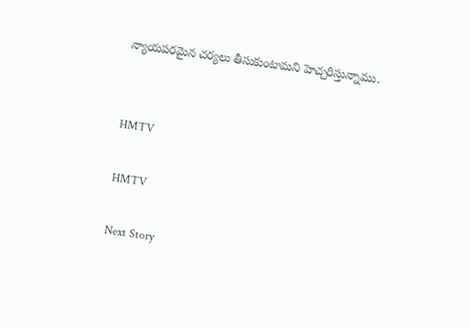న్యాయపరమైన చర్యలు తీసుకుంటామని హెచ్చరిస్తున్నాము.


HMTV

HMTV

Next Story